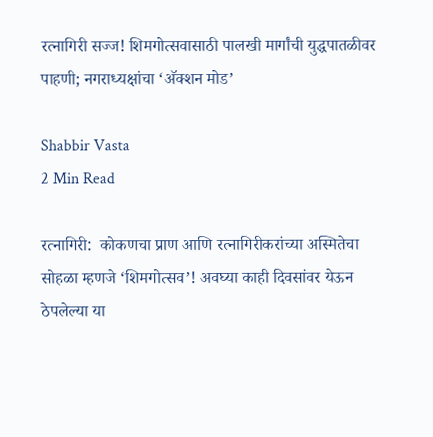रत्नागिरी सज्ज! शिमगोत्सवासाठी पालखी मार्गांची युद्धपातळीवर पाहणी; नगराध्यक्षांचा ‘अ‍ॅक्शन मोड’

Shabbir Vasta
2 Min Read

रत्नागिरी:  कोकणचा प्राण आणि रत्नागिरीकरांच्या अस्मितेचा सोहळा म्हणजे ‘शिमगोत्सव’! अवघ्या काही दिवसांवर येऊन ठेपलेल्या या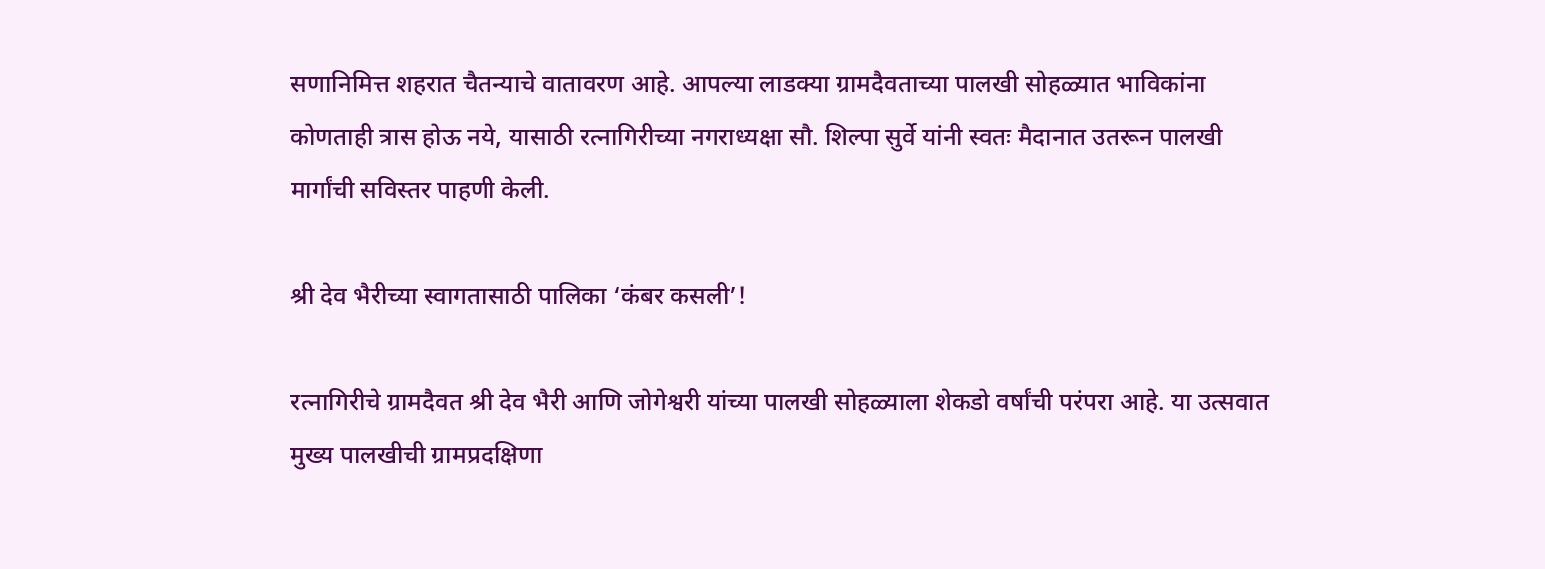सणानिमित्त शहरात चैतन्याचे वातावरण आहे. आपल्या लाडक्या ग्रामदैवताच्या पालखी सोहळ्यात भाविकांना कोणताही त्रास होऊ नये, यासाठी रत्नागिरीच्या नगराध्यक्षा सौ. शिल्पा सुर्वे यांनी स्वतः मैदानात उतरून पालखी मार्गांची सविस्तर पाहणी केली.

श्री देव भैरीच्या स्वागतासाठी पालिका ‘कंबर कसली’!

रत्नागिरीचे ग्रामदैवत श्री देव भैरी आणि जोगेश्वरी यांच्या पालखी सोहळ्याला शेकडो वर्षांची परंपरा आहे. या उत्सवात मुख्य पालखीची ग्रामप्रदक्षिणा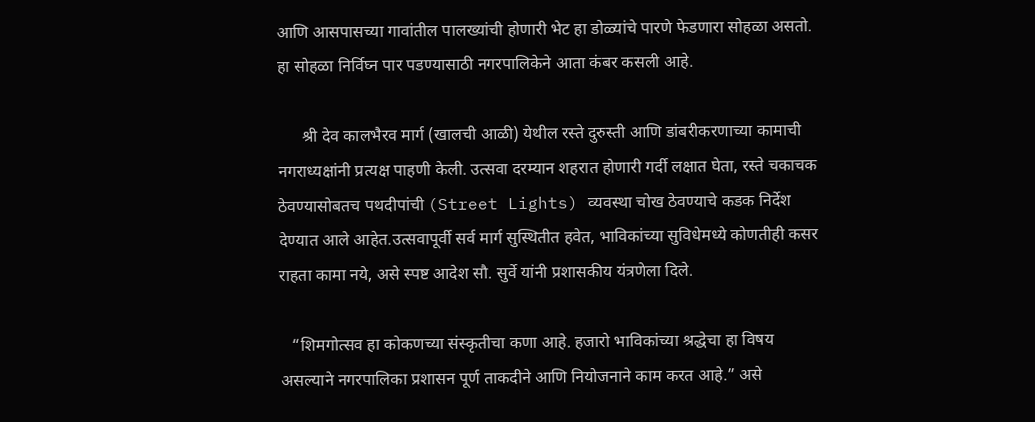आणि आसपासच्या गावांतील पालख्यांची होणारी भेट हा डोळ्यांचे पारणे फेडणारा सोहळा असतो. हा सोहळा निर्विघ्न पार पडण्यासाठी नगरपालिकेने आता कंबर कसली आहे.

      श्री देव कालभैरव मार्ग (खालची आळी) येथील रस्ते दुरुस्ती आणि डांबरीकरणाच्या कामाची नगराध्यक्षांनी प्रत्यक्ष पाहणी केली. उत्सवा दरम्यान शहरात होणारी गर्दी लक्षात घेता, रस्ते चकाचक ठेवण्यासोबतच पथदीपांची (Street Lights) व्यवस्था चोख ठेवण्याचे कडक निर्देश देण्यात आले आहेत.उत्सवापूर्वी सर्व मार्ग सुस्थितीत हवेत, भाविकांच्या सुविधेमध्ये कोणतीही कसर राहता कामा नये, असे स्पष्ट आदेश सौ. सुर्वे यांनी प्रशासकीय यंत्रणेला दिले.

   “शिमगोत्सव हा कोकणच्या संस्कृतीचा कणा आहे. हजारो भाविकांच्या श्रद्धेचा हा विषय असल्याने नगरपालिका प्रशासन पूर्ण ताकदीने आणि नियोजनाने काम करत आहे.” असे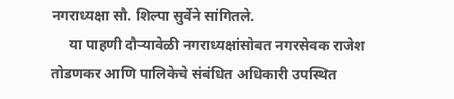नगराध्यक्षा सौ. शिल्पा सुर्वेने सांगितले.
     या पाहणी दौऱ्यावेळी नगराध्यक्षांसोबत नगरसेवक राजेश तोडणकर आणि पालिकेचे संबंधित अधिकारी उपस्थित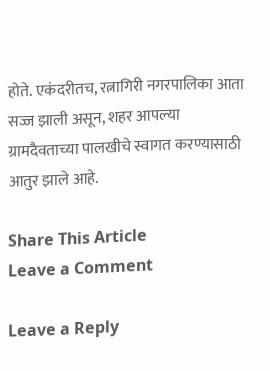होते. एकंदरीतच, रत्नागिरी नगरपालिका आता सज्ज झाली असून, शहर आपल्या ग्रामदैवताच्या पालखीचे स्वागत करण्यासाठी आतुर झाले आहे.

Share This Article
Leave a Comment

Leave a Reply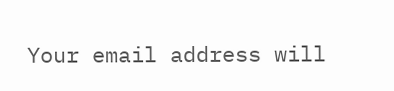Your email address will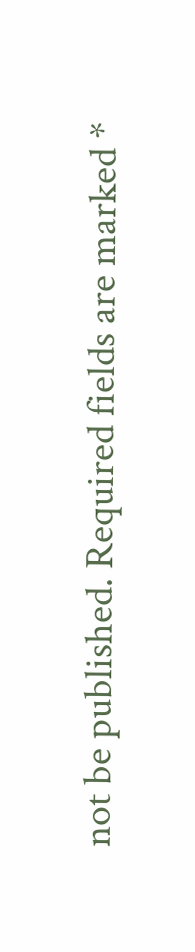not be published. Required fields are marked *